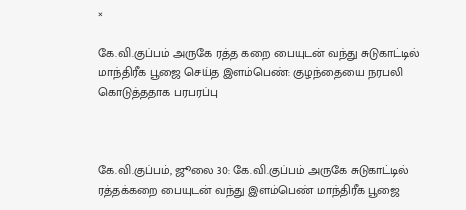×

கே.வி.குப்பம் அருகே ரத்த கறை பையுடன் வந்து சுடுகாட்டில் மாந்திரீக பூஜை செய்த இளம்பெண்: குழந்தையை நரபலி கொடுத்ததாக பரபரப்பு



கே.வி.குப்பம், ஜூலை 30: கே.வி.குப்பம் அருகே சுடுகாட்டில் ரத்தக்கறை பையுடன் வந்து இளம்பெண் மாந்திரீக பூஜை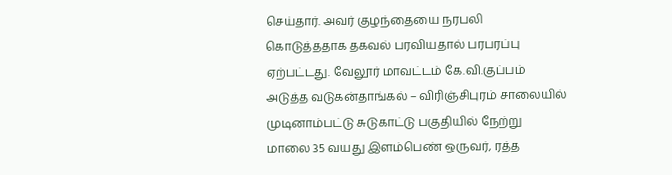செய்தார். அவர் குழந்தையை நரபலி கொடுத்ததாக தகவல் பரவியதால் பரபரப்பு ஏற்பட்டது. வேலூர் மாவட்டம் கே.வி.குப்பம் அடுத்த வடுகன்தாங்கல் – விரிஞ்சிபுரம் சாலையில் முடினாம்பட்டு சுடுகாட்டு பகுதியில் நேற்று மாலை 35 வயது இளம்பெண் ஒருவர், ரத்த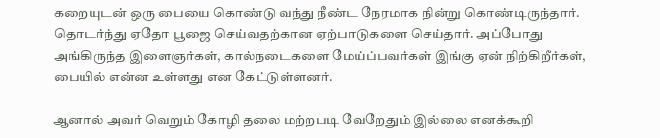கறையுடன் ஒரு பையை கொண்டு வந்து நீண்ட நேரமாக நின்று கொண்டிருந்தார். தொடர்ந்து ஏதோ பூஜை செய்வதற்கான ஏற்பாடுகளை செய்தார். அப்போது அங்கிருந்த இளைஞர்கள், கால்நடைகளை மேய்ப்பவர்கள் இங்கு ஏன் நிற்கிறீர்கள், பையில் என்ன உள்ளது என கேட்டுள்ளனர்.

ஆனால் அவர் வெறும் கோழி தலை மற்றபடி வேறேதும் இல்லை எனக்கூறி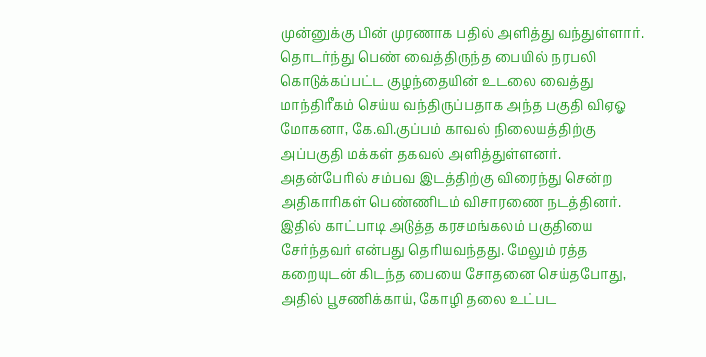முன்னுக்கு பின் முரணாக பதில் அளித்து வந்துள்ளார். தொடர்ந்து பெண் வைத்திருந்த பையில் நரபலி கொடுக்கப்பட்ட குழந்தையின் உடலை வைத்து மாந்திரீகம் செய்ய வந்திருப்பதாக அந்த பகுதி விஏஓ மோகனா, கே.வி.குப்பம் காவல் நிலையத்திற்கு அப்பகுதி மக்கள் தகவல் அளித்துள்ளனர். அதன்பேரில் சம்பவ இடத்திற்கு விரைந்து சென்ற அதிகாரிகள் பெண்ணிடம் விசாரணை நடத்தினர். இதில் காட்பாடி அடுத்த கரசமங்கலம் பகுதியை சேர்ந்தவர் என்பது தெரியவந்தது. மேலும் ரத்த கறையுடன் கிடந்த பையை சோதனை செய்தபோது, அதில் பூசணிக்காய், கோழி தலை உட்பட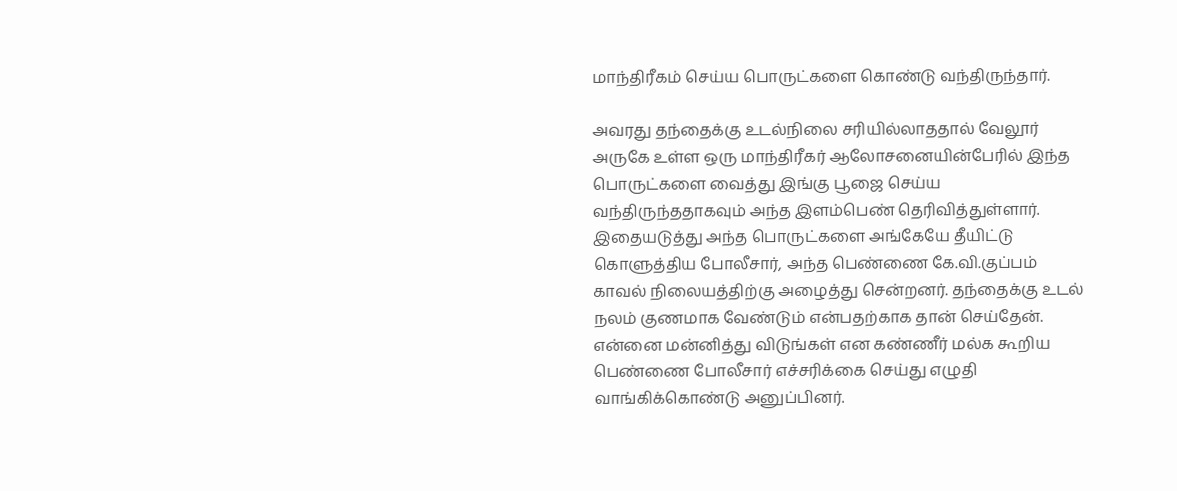மாந்திரீகம் செய்ய பொருட்களை கொண்டு வந்திருந்தார்.

அவரது தந்தைக்கு உடல்நிலை சரியில்லாததால் வேலூர் அருகே உள்ள ஒரு மாந்திரீகர் ஆலோசனையின்பேரில் இந்த பொருட்களை வைத்து இங்கு பூஜை செய்ய வந்திருந்ததாகவும் அந்த இளம்பெண் தெரிவித்துள்ளார். இதையடுத்து அந்த பொருட்களை அங்கேயே தீயிட்டு கொளுத்திய போலீசார், அந்த பெண்ணை கே.வி.குப்பம் காவல் நிலையத்திற்கு அழைத்து சென்றனர். தந்தைக்கு உடல் நலம் குணமாக வேண்டும் என்பதற்காக தான் செய்தேன். என்னை மன்னித்து விடுங்கள் என கண்ணீர் மல்க கூறிய பெண்ணை போலீசார் எச்சரிக்கை செய்து எழுதி வாங்கிக்கொண்டு அனுப்பினர்.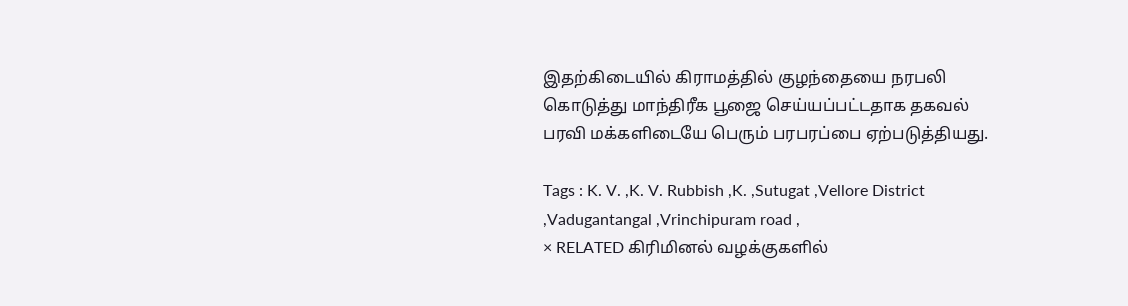இதற்கிடையில் கிராமத்தில் குழந்தையை நரபலி கொடுத்து மாந்திரீக பூஜை செய்யப்பட்டதாக தகவல் பரவி மக்களிடையே பெரும் பரபரப்பை ஏற்படுத்தியது.

Tags : K. V. ,K. V. Rubbish ,K. ,Sutugat ,Vellore District ,Vadugantangal ,Vrinchipuram road ,
× RELATED கிரிமினல் வழக்குகளில்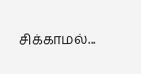சிக்காமல்...